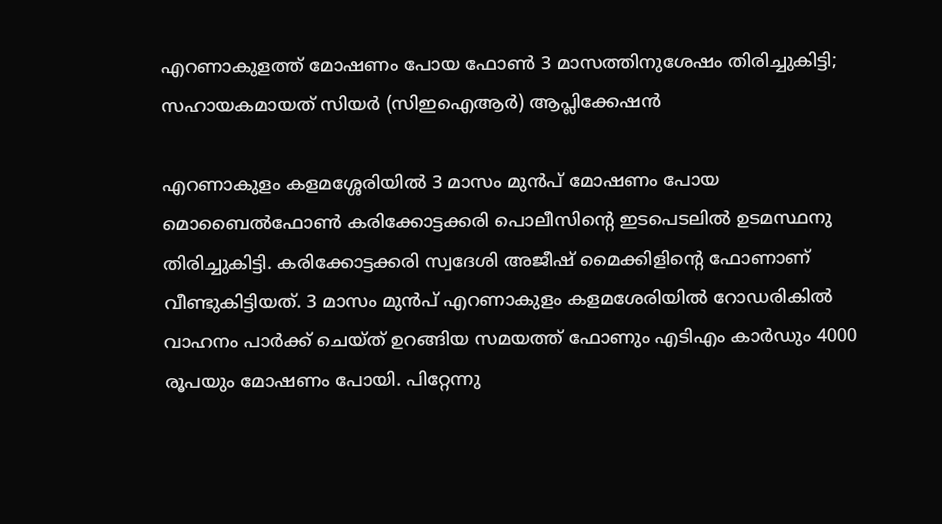എറണാകുളത്ത് മോഷണം പോയ ഫോൺ 3 മാസത്തിനുശേഷം തിരിച്ചുകിട്ടി; സഹായകമായത് സിയർ (സിഇഐആർ) ആപ്ലിക്കേഷൻ

എറണാകുളം കളമശ്ശേരിയിൽ 3 മാസം മുൻപ് മോഷണം പോയ മൊബൈൽഫോൺ കരിക്കോട്ടക്കരി പൊലീസിന്റെ ഇടപെടലിൽ ഉടമസ്ഥനു തിരിച്ചുകിട്ടി. കരിക്കോട്ടക്കരി സ്വദേശി അജീഷ് മൈക്കിളിന്റെ ഫോണാണ് വീണ്ടുകിട്ടിയത്. 3 മാസം മുൻപ് എറണാകുളം കളമശേരിയിൽ റോഡരികിൽ വാഹനം പാർക്ക് ചെയ്ത് ഉറങ്ങിയ സമയത്ത് ഫോണും എടിഎം കാർഡും 4000 രൂപയും മോഷണം പോയി. പിറ്റേന്നു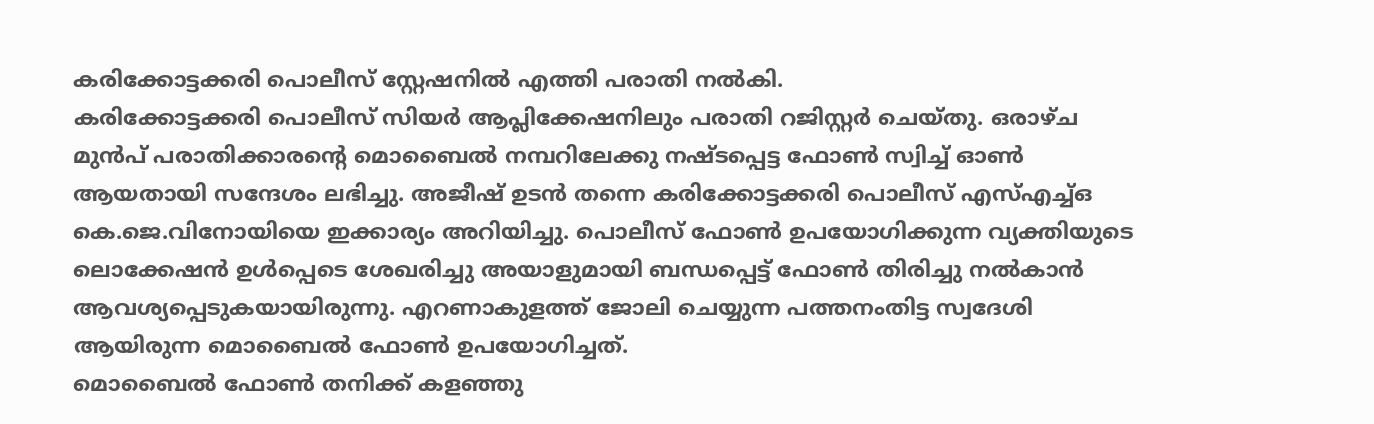കരിക്കോട്ടക്കരി പൊലീസ് സ്റ്റേഷനിൽ എത്തി പരാതി നൽകി.
കരിക്കോട്ടക്കരി പൊലീസ് സിയർ ആപ്ലിക്കേഷനിലും പരാതി റജിസ്റ്റർ ചെയ്തു. ഒരാഴ്ച മുൻപ് പരാതിക്കാരന്റെ മൊബൈൽ നമ്പറിലേക്കു നഷ്ടപ്പെട്ട ഫോൺ സ്വിച്ച് ഓൺ ആയതായി സന്ദേശം ലഭിച്ചു. അജീഷ് ഉടൻ തന്നെ കരിക്കോട്ടക്കരി പൊലീസ് എസ്എച്ച്ഒ കെ.ജെ.വിനോയിയെ ഇക്കാര്യം അറിയിച്ചു. പൊലീസ് ഫോൺ ഉപയോഗിക്കുന്ന വ്യക്തിയുടെ ലൊക്കേഷൻ ഉൾപ്പെടെ ശേഖരിച്ചു അയാളുമായി ബന്ധപ്പെട്ട് ഫോൺ തിരിച്ചു നൽകാൻ ആവശ്യപ്പെടുകയായിരുന്നു. എറണാകുളത്ത് ജോലി ചെയ്യുന്ന പത്തനംതിട്ട സ്വദേശി ആയിരുന്ന മൊബൈൽ ഫോൺ ഉപയോഗിച്ചത്.
മൊബൈൽ ഫോൺ തനിക്ക് കളഞ്ഞു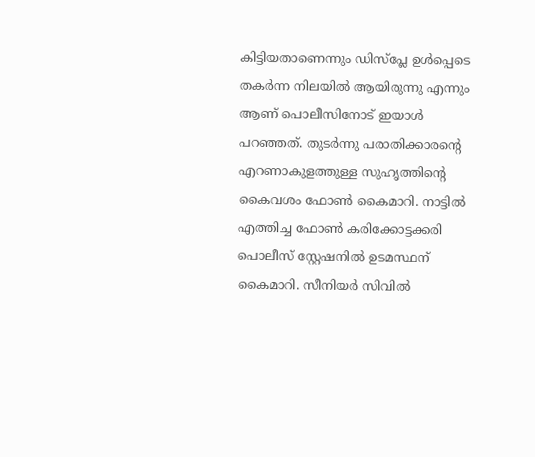കിട്ടിയതാണെന്നും ഡിസ്പ്ലേ ഉൾപ്പെടെ തകർന്ന നിലയിൽ ആയിരുന്നു എന്നും ആണ് പൊലീസിനോട് ഇയാൾ പറഞ്ഞത്. തുടർന്നു പരാതിക്കാരന്റെ എറണാകുളത്തുള്ള സുഹൃത്തിന്റെ കൈവശം ഫോൺ കൈമാറി. നാട്ടിൽ എത്തിച്ച ഫോൺ കരിക്കോട്ടക്കരി പൊലീസ് സ്റ്റേഷനിൽ ഉടമസ്ഥന് കൈമാറി. സീനിയർ സിവിൽ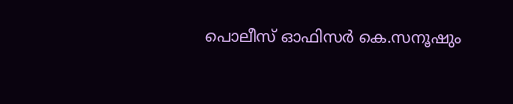പൊലീസ് ഓഫിസർ കെ.സനൂഷും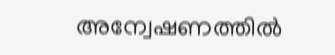അന്വേഷണത്തിൽ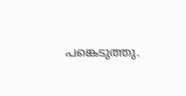പങ്കെടുത്തു.